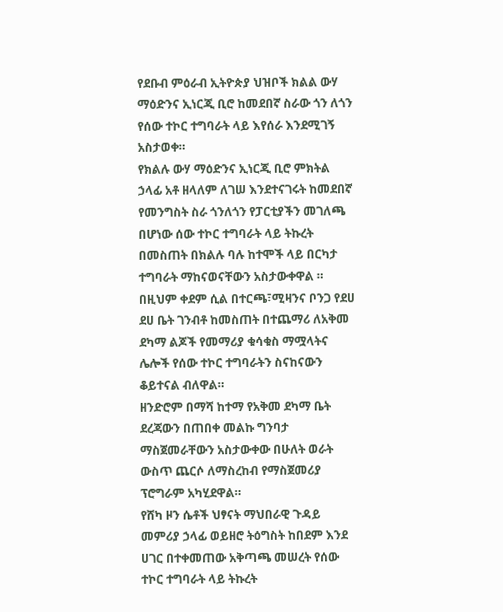የደቡብ ምዕራብ ኢትዮጵያ ህዝቦች ክልል ውሃ ማዕድንና ኢነርጂ ቢሮ ከመደበኛ ስራው ጎን ለጎን የሰው ተኮር ተግባራት ላይ እየሰራ እንደሚገኝ አስታወቀ።
የክልሉ ውሃ ማዕድንና ኢነርጂ ቢሮ ምክትል ኃላፊ አቶ ዘላለም ለገሠ እንደተናገሩት ከመደበኛ የመንግስት ስራ ጎንለጎን የፓርቲያችን መገለጫ በሆነው ሰው ተኮር ተግባራት ላይ ትኩረት በመስጠት በክልሉ ባሉ ከተሞች ላይ በርካታ ተግባራት ማከናወናቸውን አስታውቀዋል ።
በዚህም ቀደም ሲል በተርጫ፣ሚዛንና ቦንጋ የደሀ ደሀ ቤት ገንብቶ ከመስጠት በተጨማሪ ለአቅመ ደካማ ልጆች የመማሪያ ቁሳቁስ ማሟላትና ሌሎች የሰው ተኮር ተግባራትን ስናከናውን ቆይተናል ብለዋል።
ዘንድሮም በማሻ ከተማ የአቅመ ደካማ ቤት ደረጃውን በጠበቀ መልኩ ግንባታ ማስጀመራቸውን አስታውቀው በሁለት ወራት ውስጥ ጨርሶ ለማስረከብ የማስጀመሪያ ፕሮግራም አካሂደዋል።
የሸካ ዞን ሴቶች ህፃናት ማህበራዊ ጉዳይ መምሪያ ኃላፊ ወይዘሮ ትዕግስት ከበደም እንደ ሀገር በተቀመጠው አቅጣጫ መሠረት የሰው ተኮር ተግባራት ላይ ትኩረት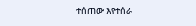ተሰጠው እየተሰራ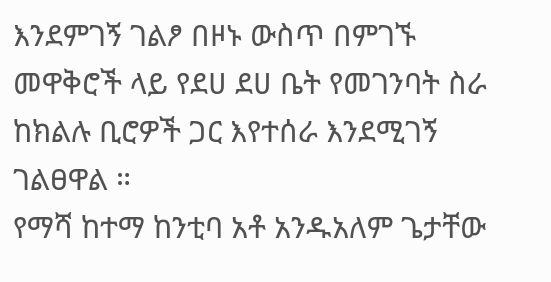እንደምገኝ ገልፆ በዞኑ ውስጥ በምገኙ መዋቅሮች ላይ የደሀ ደሀ ቤት የመገንባት ስራ ከክልሉ ቢሮዎች ጋር እየተሰራ እንደሚገኝ ገልፀዋል ።
የማሻ ከተማ ከንቲባ አቶ አንዱአለም ጌታቸው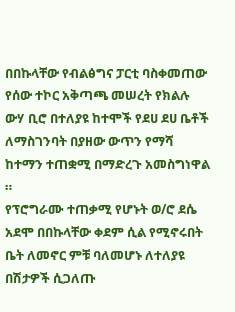በበኩላቸው የብልፅግና ፓርቲ ባስቀመጠው የሰው ተኮር አቅጣጫ መሠረት የክልሉ ውሃ ቢሮ በተለያዩ ከተሞች የደሀ ደሀ ቤቶች ለማስገንባት በያዘው ውጥን የማሻ ከተማን ተጠቋሚ በማድረጉ አመስግነዋል ።
የፕሮግራሙ ተጠቃሚ የሆኑት ወ/ሮ ደሴ አደሞ በበኩላቸው ቀደም ሲል የሚኖሩበት ቤት ለመኖር ምቹ ባለመሆኑ ለተለያዩ በሽታዎች ሲጋለጡ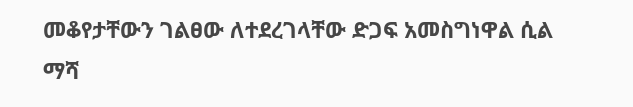መቆየታቸውን ገልፀው ለተደረገላቸው ድጋፍ አመስግነዋል ሲል ማሻ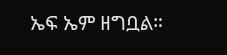ኤፍ ኤም ዘግቧል።